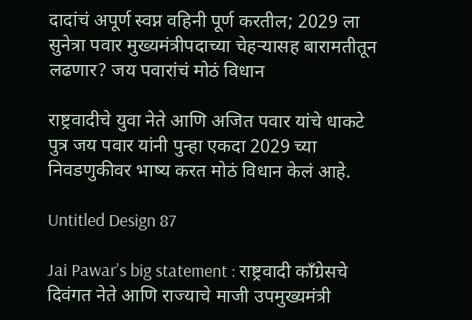दादांचं अपूर्ण स्वप्न वहिनी पूर्ण करतील; 2029 ला सुनेत्रा पवार मुख्यमंत्रीपदाच्या चेहऱ्यासह बारामतीतून लढणार? जय पवारांचं मोठं विधान

राष्ट्रवादीचे युवा नेते आणि अजित पवार यांचे धाकटे पुत्र जय पवार यांनी पुन्हा एकदा 2029 च्या निवडणुकीवर भाष्य करत मोठं विधान केलं आहे.

Untitled Design 87

Jai Pawar’s big statement : राष्ट्रवादी काँग्रेसचे दिवंगत नेते आणि राज्याचे माजी उपमुख्यमंत्री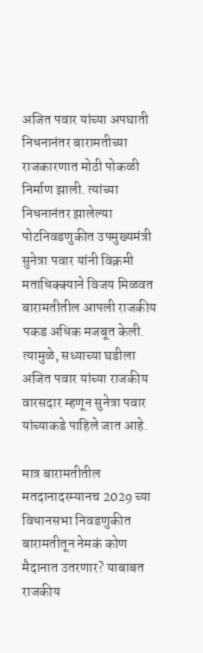अजित पवार यांच्या अपघाती निधनानंतर बारामतीच्या राजकारणात मोठी पोकळी निर्माण झाली. त्यांच्या निधनानंतर झालेल्या पोटनिवडणुकीत उपमुख्यमंत्री सुनेत्रा पवार यांनी विक्रमी मताधिक्क्याने विजय मिळवत बारामतीतील आपली राजकीय पकड अधिक मजबूत केली. त्यामुळे, सध्याच्या घडीला अजित पवार यांच्या राजकीय वारसदार म्हणून सुनेत्रा पवार यांच्याकडे पाहिले जात आहे.

मात्र बारामतीतील मतदानादरम्यानच 2029 च्या विधानसभा निवडणुकीत बारामतीतून नेमकं कोण मैदानात उतरणार? याबाबत राजकीय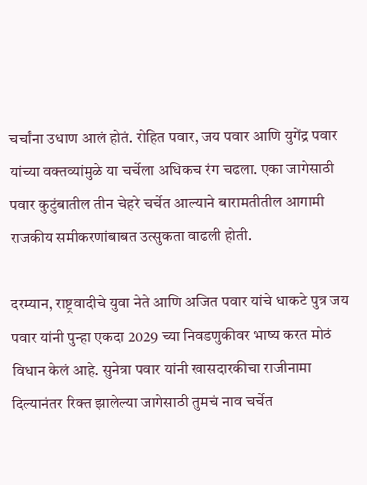चर्चांना उधाण आलं होतं. रोहित पवार, जय पवार आणि युगेंद्र पवार यांच्या वक्तव्यांमुळे या चर्चेला अधिकच रंग चढला. एका जागेसाठी पवार कुटुंबातील तीन चेहरे चर्चेत आल्याने बारामतीतील आगामी राजकीय समीकरणांबाबत उत्सुकता वाढली होती.

दरम्यान, राष्ट्रवादीचे युवा नेते आणि अजित पवार यांचे धाकटे पुत्र जय पवार यांनी पुन्हा एकदा 2029 च्या निवडणुकीवर भाष्य करत मोठं विधान केलं आहे. सुनेत्रा पवार यांनी खासदारकीचा राजीनामा दिल्यानंतर रिक्त झालेल्या जागेसाठी तुमचं नाव चर्चेत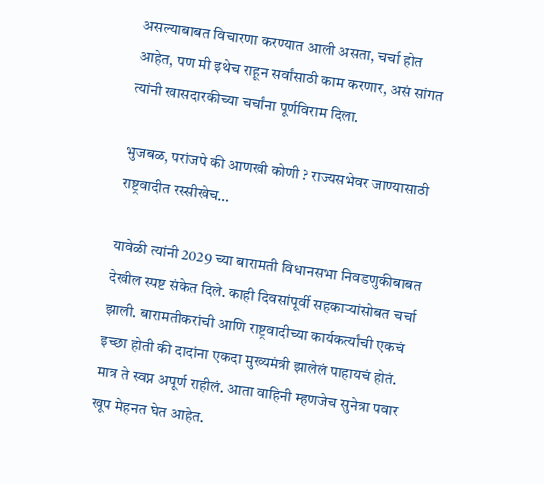असल्याबाबत विचारणा करण्यात आली असता, चर्चा होत आहेत, पण मी इथेच राहून सर्वांसाठी काम करणार, असं सांगत त्यांनी खासदारकीच्या चर्चांना पूर्णविराम दिला.

भुजबळ, परांजपे की आणखी कोणी ? राज्यसभेवर जाण्यासाठी राष्ट्रवादीत रस्सीखेच…

यावेळी त्यांनी 2029 च्या बारामती विधानसभा निवडणुकीबाबत देखील स्पष्ट संकेत दिले. काही दिवसांपूर्वी सहकाऱ्यांसोबत चर्चा झाली. बारामतीकरांची आणि राष्ट्रवादीच्या कार्यकर्त्यांची एकचं इच्छा होती की दादांना एकदा मुख्यमंत्री झालेलं पाहायचं होतं. मात्र ते स्वप्न अपूर्ण राहीलं. आता वाहिनी म्हणजेच सुनेत्रा पवार खूप मेहनत घेत आहेत.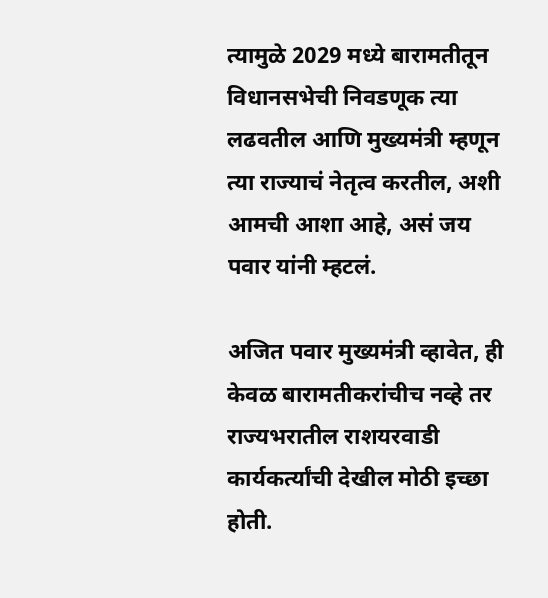त्यामुळे 2029 मध्ये बारामतीतून विधानसभेची निवडणूक त्या लढवतील आणि मुख्यमंत्री म्हणून त्या राज्याचं नेतृत्व करतील, अशी आमची आशा आहे, असं जय पवार यांनी म्हटलं.

अजित पवार मुख्यमंत्री व्हावेत, ही केवळ बारामतीकरांचीच नव्हे तर राज्यभरातील राशयरवाडी कार्यकर्त्यांची देखील मोठी इच्छा होती.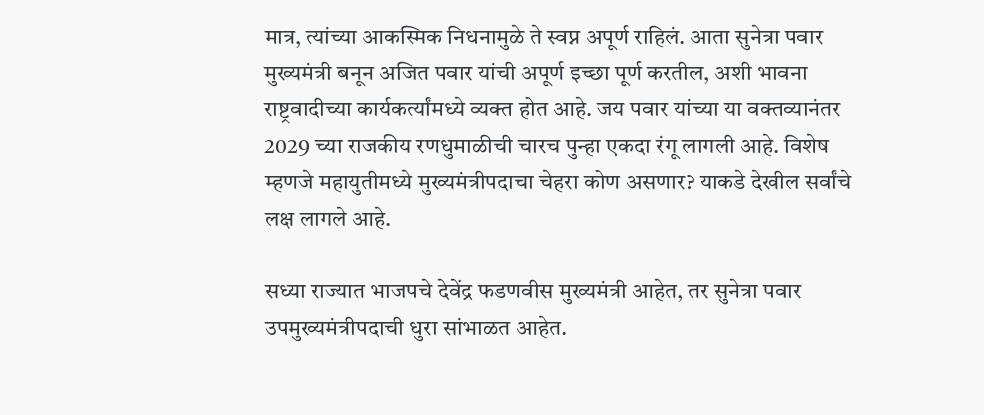मात्र, त्यांच्या आकस्मिक निधनामुळे ते स्वप्न अपूर्ण राहिलं. आता सुनेत्रा पवार मुख्यमंत्री बनून अजित पवार यांची अपूर्ण इच्छा पूर्ण करतील, अशी भावना राष्ट्रवादीच्या कार्यकर्त्यांमध्ये व्यक्त होत आहे. जय पवार यांच्या या वक्तव्यानंतर 2029 च्या राजकीय रणधुमाळीची चारच पुन्हा एकदा रंगू लागली आहे. विशेष म्हणजे महायुतीमध्ये मुख्यमंत्रीपदाचा चेहरा कोण असणार? याकडे देखील सर्वांचे लक्ष लागले आहे.

सध्या राज्यात भाजपचे देवेंद्र फडणवीस मुख्यमंत्री आहेत, तर सुनेत्रा पवार उपमुख्यमंत्रीपदाची धुरा सांभाळत आहेत.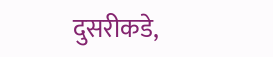दुसरीकडे,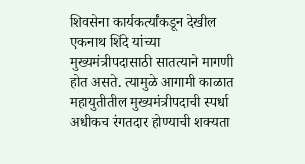शिवसेना कार्यकर्त्यांकडून देखील एकनाथ शिंदे यांच्या मुख्यमंत्रीपदासाठी सातत्याने मागणी होत असते. त्यामुळे आगामी काळात महायुतीतील मुख्यमंत्रीपदाची स्पर्धा अधीकच रंगतदार होण्याची शक्यता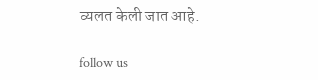व्यलत केली जात आहे.

follow us